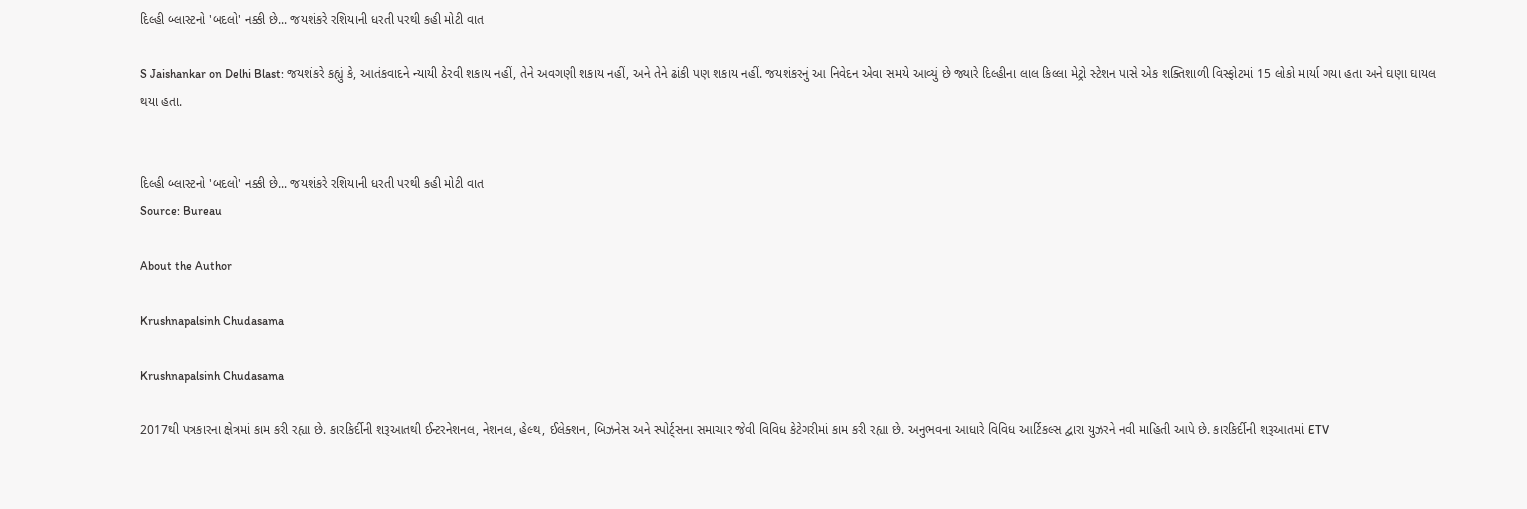દિલ્હી બ્લાસ્ટનો 'બદલો' નક્કી છે... જયશંકરે રશિયાની ધરતી પરથી કહી મોટી વાત

S Jaishankar on Delhi Blast: જયશંકરે કહ્યું કે, આતંકવાદને ન્યાયી ઠેરવી શકાય નહીં, તેને અવગણી શકાય નહીં, અને તેને ઢાંકી પણ શકાય નહીં. જયશંકરનું આ નિવેદન એવા સમયે આવ્યું છે જ્યારે દિલ્હીના લાલ કિલ્લા મેટ્રો સ્ટેશન પાસે એક શક્તિશાળી વિસ્ફોટમાં 15 લોકો માર્યા ગયા હતા અને ઘણા ઘાયલ થયા હતા.


દિલ્હી બ્લાસ્ટનો 'બદલો' નક્કી છે... જયશંકરે રશિયાની ધરતી પરથી કહી મોટી વાત
Source: Bureau

About the Author

Krushnapalsinh Chudasama

Krushnapalsinh Chudasama

2017થી પત્રકારના ક્ષેત્રમાં કામ કરી રહ્યા છે. કારકિર્દીની શરૂઆતથી ઈન્ટરનેશનલ, નેશનલ, હેલ્થ, ઈલેક્શન, બિઝનેસ અને સ્પોર્ટ્સના સમાચાર જેવી વિવિધ કેટેગરીમાં કામ કરી રહ્યા છે. અનુભવના આધારે વિવિધ આર્ટિકલ્સ દ્વારા યુઝરને નવી માહિતી આપે છે. કારકિર્દીની શરૂઆતમાં ETV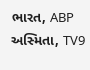ભારત, ABP અસ્મિતા, TV9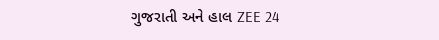ગુજરાતી અને હાલ ZEE 24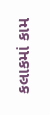કલાકમાં કામ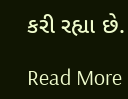કરી રહ્યા છે.

Read More